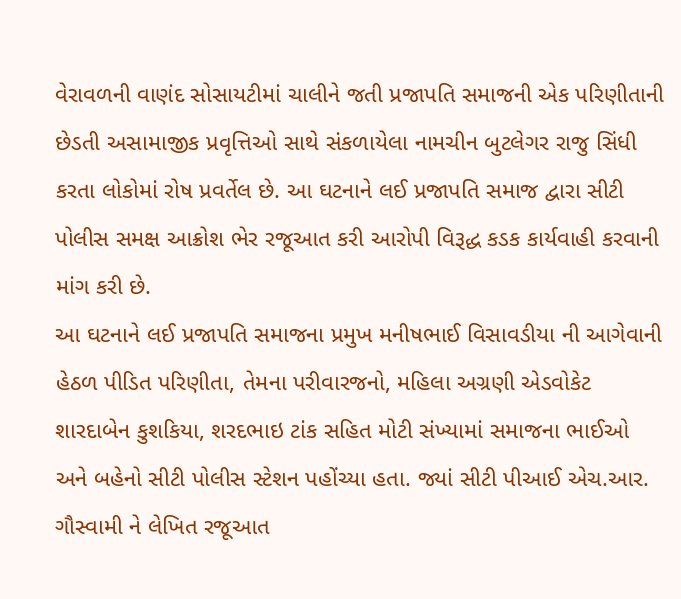વેરાવળની વાણંદ સોસાયટીમાં ચાલીને જતી પ્રજાપતિ સમાજની એક પરિણીતાની છેડતી અસામાજીક પ્રવૃત્તિઓ સાથે સંકળાયેલા નામચીન બુટલેગર રાજુ સિંધી કરતા લોકોમાં રોષ પ્રવર્તેલ છે. આ ઘટનાને લઈ પ્રજાપતિ સમાજ દ્વારા સીટી પોલીસ સમક્ષ આક્રોશ ભેર રજૂઆત કરી આરોપી વિરૂદ્ધ કડક કાર્યવાહી કરવાની માંગ કરી છે.
આ ઘટનાને લઈ પ્રજાપતિ સમાજના પ્રમુખ મનીષભાઈ વિસાવડીયા ની આગેવાની હેઠળ પીડિત પરિણીતા, તેમના પરીવારજનો, મહિલા અગ્રણી એડવોકેટ શારદાબેન કુશકિયા, શરદભાઇ ટાંક સહિત મોટી સંખ્યામાં સમાજના ભાઈઓ અને બહેનો સીટી પોલીસ સ્ટેશન પહોંચ્યા હતા. જ્યાં સીટી પીઆઈ એચ.આર. ગૌસ્વામી ને લેખિત રજૂઆત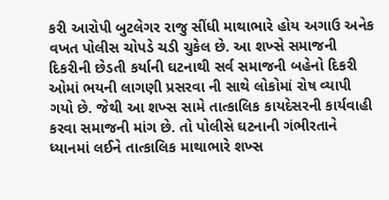કરી આરોપી બુટલેગર રાજુ સીંધી માથાભારે હોય અગાઉ અનેક વખત પોલીસ ચોપડે ચડી ચુકેલ છે. આ શખ્સે સમાજની દિકરીની છેડતી કર્યાની ઘટનાથી સર્વ સમાજની બહેનો દિકરી ઓમાં ભયની લાગણી પ્રસરવા ની સાથે લોકોમાં રોષ વ્યાપી ગયો છે. જેથી આ શખ્સ સામે તાત્કાલિક કાયદેસરની કાર્યવાહી કરવા સમાજની માંગ છે. તો પોલીસે ઘટનાની ગંભીરતાને ધ્યાનમાં લઈને તાત્કાલિક માથાભારે શખ્સ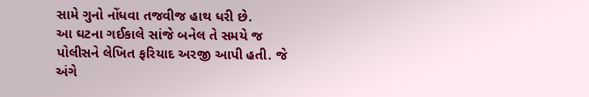સામે ગુનો નોંધવા તજવીજ હાથ ધરી છે.
આ ઘટના ગઈકાલે સાંજે બનેલ તે સમયે જ પોલીસને લેખિત ફરિયાદ અરજી આપી હતી. જે અંગે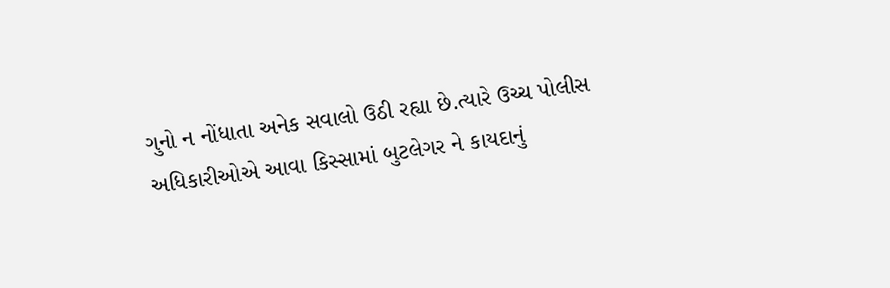ગુનો ન નોંધાતા અનેક સવાલો ઉઠી રહ્યા છે.ત્યારે ઉચ્ચ પોલીસ અધિકારીઓએ આવા કિસ્સામાં બુટલેગર ને કાયદાનું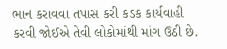ભાન કરાવવા તપાસ કરી કડક કાર્યવાહી કરવી જોઈએ તેવી લોકોમાંથી માંગ ઉઠી છે.